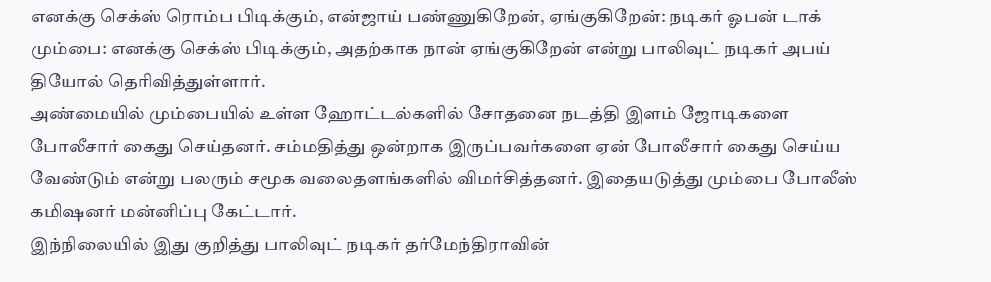எனக்கு செக்ஸ் ரொம்ப பிடிக்கும், என்ஜாய் பண்ணுகிறேன், ஏங்குகிறேன்: நடிகர் ஓபன் டாக்
மும்பை: எனக்கு செக்ஸ் பிடிக்கும், அதற்காக நான் ஏங்குகிறேன் என்று பாலிவுட் நடிகர் அபய் தியோல் தெரிவித்துள்ளார்.
அண்மையில் மும்பையில் உள்ள ஹோட்டல்களில் சோதனை நடத்தி இளம் ஜோடிகளை போலீசார் கைது செய்தனர். சம்மதித்து ஒன்றாக இருப்பவர்களை ஏன் போலீசார் கைது செய்ய வேண்டும் என்று பலரும் சமூக வலைதளங்களில் விமர்சித்தனர். இதையடுத்து மும்பை போலீஸ் கமிஷனர் மன்னிப்பு கேட்டார்.
இந்நிலையில் இது குறித்து பாலிவுட் நடிகர் தர்மேந்திராவின்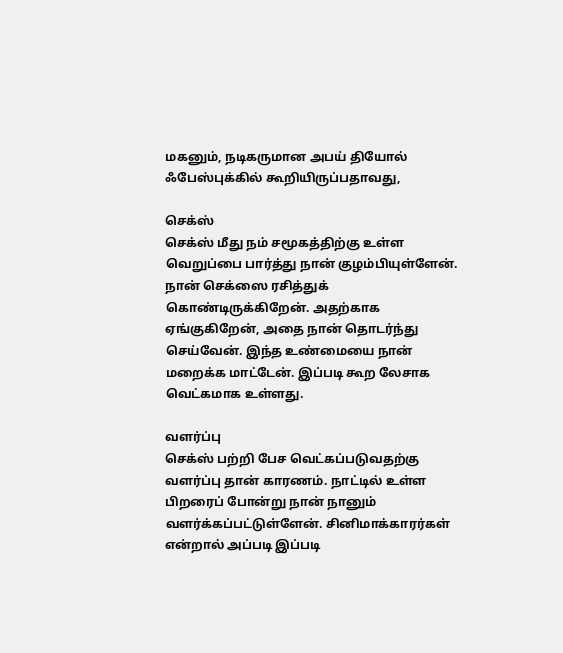மகனும், நடிகருமான அபய் தியோல் ஃபேஸ்புக்கில் கூறியிருப்பதாவது,

செக்ஸ்
செக்ஸ் மீது நம் சமூகத்திற்கு உள்ள வெறுப்பை பார்த்து நான் குழம்பியுள்ளேன். நான் செக்ஸை ரசித்துக் கொண்டிருக்கிறேன். அதற்காக ஏங்குகிறேன், அதை நான் தொடர்ந்து செய்வேன். இந்த உண்மையை நான் மறைக்க மாட்டேன். இப்படி கூற லேசாக வெட்கமாக உள்ளது.

வளர்ப்பு
செக்ஸ் பற்றி பேச வெட்கப்படுவதற்கு வளர்ப்பு தான் காரணம். நாட்டில் உள்ள பிறரைப் போன்று நான் நானும் வளர்க்கப்பட்டுள்ளேன். சினிமாக்காரர்கள் என்றால் அப்படி இப்படி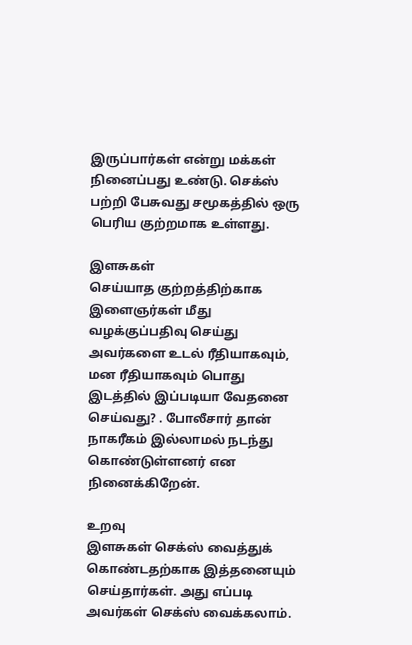இருப்பார்கள் என்று மக்கள் நினைப்பது உண்டு. செக்ஸ் பற்றி பேசுவது சமூகத்தில் ஒரு பெரிய குற்றமாக உள்ளது.

இளசுகள்
செய்யாத குற்றத்திற்காக இளைஞர்கள் மீது வழக்குப்பதிவு செய்து அவர்களை உடல் ரீதியாகவும், மன ரீதியாகவும் பொது இடத்தில் இப்படியா வேதனை செய்வது? . போலீசார் தான் நாகரீகம் இல்லாமல் நடந்து கொண்டுள்ளனர் என நினைக்கிறேன்.

உறவு
இளசுகள் செக்ஸ் வைத்துக் கொண்டதற்காக இத்தனையும் செய்தார்கள். அது எப்படி அவர்கள் செக்ஸ் வைக்கலாம்.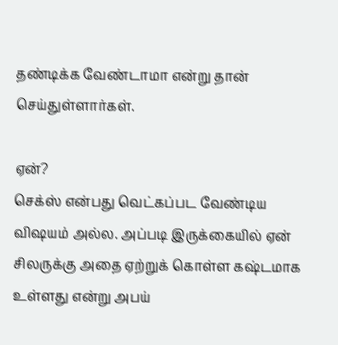தண்டிக்க வேண்டாமா என்று தான் செய்துள்ளார்கள்.

ஏன்?
செக்ஸ் என்பது வெட்கப்பட வேண்டிய விஷயம் அல்ல. அப்படி இருக்கையில் ஏன் சிலருக்கு அதை ஏற்றுக் கொள்ள கஷ்டமாக உள்ளது என்று அபய்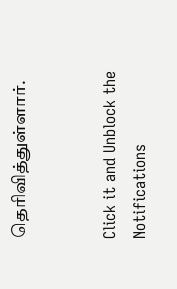தெரிவித்துள்ளார்.


Click it and Unblock the Notifications